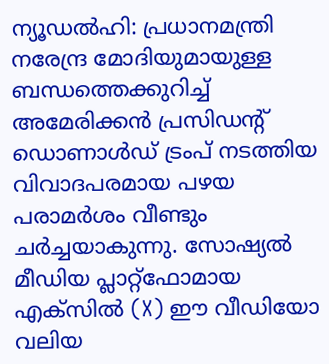ന്യൂഡല്‍ഹി: പ്രധാനമന്ത്രി നരേന്ദ്ര മോദിയുമായുള്ള ബന്ധത്തെക്കുറിച്ച് അമേരിക്കന്‍ പ്രസിഡന്റ് ഡൊണാള്‍ഡ് ട്രംപ് നടത്തിയ വിവാദപരമായ പഴയ പരാമര്‍ശം വീണ്ടും ചര്‍ച്ചയാകുന്നു. സോഷ്യല്‍ മീഡിയ പ്ലാറ്റ്ഫോമായ എക്സില്‍ (X) ഈ വീഡിയോ വലിയ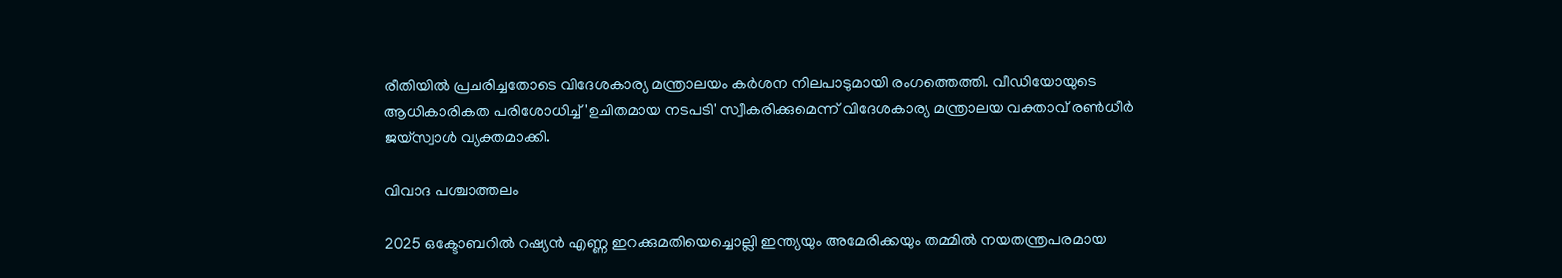രീതിയില്‍ പ്രചരിച്ചതോടെ വിദേശകാര്യ മന്ത്രാലയം കര്‍ശന നിലപാടുമായി രംഗത്തെത്തി. വീഡിയോയുടെ ആധികാരികത പരിശോധിച്ച് 'ഉചിതമായ നടപടി' സ്വീകരിക്കുമെന്ന് വിദേശകാര്യ മന്ത്രാലയ വക്താവ് രണ്‍ധീര്‍ ജയ്സ്വാള്‍ വ്യക്തമാക്കി.

വിവാദ പശ്ചാത്തലം

2025 ഒക്ടോബറില്‍ റഷ്യന്‍ എണ്ണ ഇറക്കുമതിയെച്ചൊല്ലി ഇന്ത്യയും അമേരിക്കയും തമ്മില്‍ നയതന്ത്രപരമായ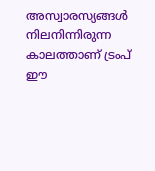അസ്വാരസ്യങ്ങള്‍ നിലനിന്നിരുന്ന കാലത്താണ് ട്രംപ് ഈ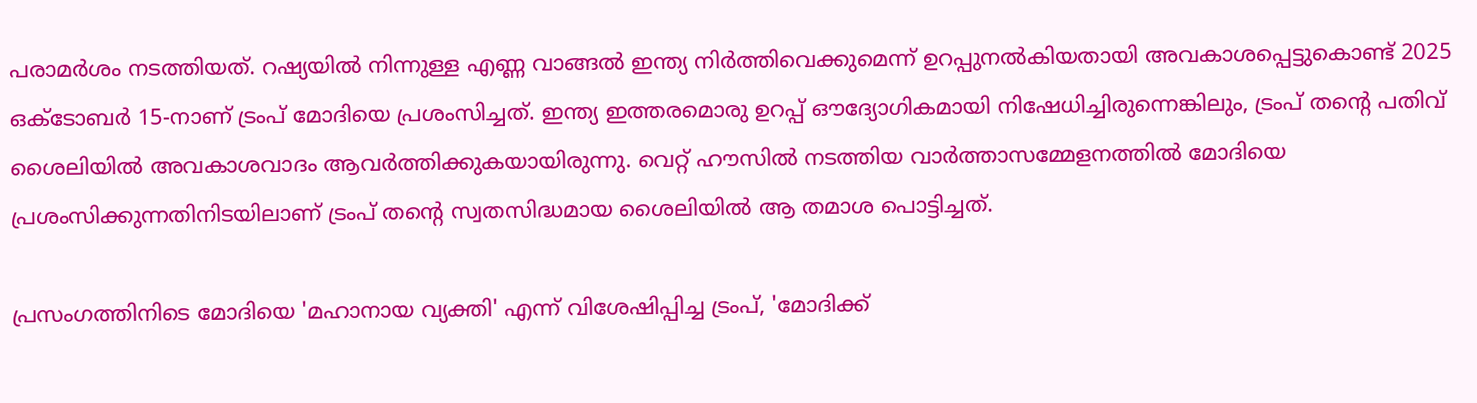പരാമര്‍ശം നടത്തിയത്. റഷ്യയില്‍ നിന്നുള്ള എണ്ണ വാങ്ങല്‍ ഇന്ത്യ നിര്‍ത്തിവെക്കുമെന്ന് ഉറപ്പുനല്‍കിയതായി അവകാശപ്പെട്ടുകൊണ്ട് 2025 ഒക്ടോബര്‍ 15-നാണ് ട്രംപ് മോദിയെ പ്രശംസിച്ചത്. ഇന്ത്യ ഇത്തരമൊരു ഉറപ്പ് ഔദ്യോഗികമായി നിഷേധിച്ചിരുന്നെങ്കിലും, ട്രംപ് തന്റെ പതിവ് ശൈലിയില്‍ അവകാശവാദം ആവര്‍ത്തിക്കുകയായിരുന്നു. വെറ്റ് ഹൗസില്‍ നടത്തിയ വാര്‍ത്താസമ്മേളനത്തില്‍ മോദിയെ പ്രശംസിക്കുന്നതിനിടയിലാണ് ട്രംപ് തന്റെ സ്വതസിദ്ധമായ ശൈലിയില്‍ ആ തമാശ പൊട്ടിച്ചത്.

പ്രസംഗത്തിനിടെ മോദിയെ 'മഹാനായ വ്യക്തി' എന്ന് വിശേഷിപ്പിച്ച ട്രംപ്, 'മോദിക്ക്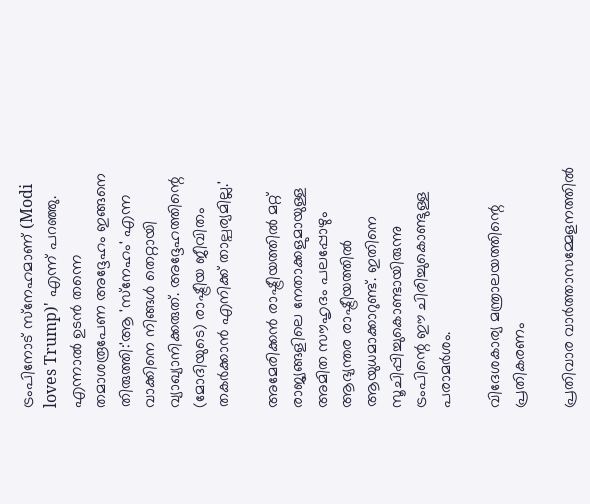ട്രംപിനോട് സ്‌നേഹമാണ് (Modi loves Trump)' എന്ന് പറഞ്ഞു. എന്നാല്‍ ഉടന്‍ തന്നെ തമാശരൂപേണ അദ്ദേഹം ഇങ്ങനെ തിരുത്തി:'ആ 'സ്‌നേഹം' എന്ന വാക്കിനെ നിങ്ങള്‍ തെറ്റായി വ്യാഖ്യാനിക്കരുത്. അദ്ദേഹത്തിന്റെ (മോദിയുടെ) രാഷ്ട്രീയ ജീവിതം തകര്‍ക്കാന്‍ എനിക്ക് താല്പര്യമില്ല.'

അമേരിക്കന്‍ രാഷ്ട്രീയത്തില്‍ മറ്റ് രാജ്യങ്ങളിലെ നേതാക്കളുമായുള്ള അമിത സൗഹൃദം പലപ്പോഴും ആഭ്യന്തര രാഷ്ട്രീയത്തില്‍ ആയുധമാക്കാറുണ്ട്. ഇതിനെ സൂചിപ്പിച്ചുകൊണ്ടായിരുന്നു ട്രംപിന്റെ ഈ ചിരിച്ചുകൊണ്ടുള്ള പരാമര്‍ശം.

വിദേശകാര്യ മന്ത്രാലയത്തിന്റെ പ്രതികരണം

പ്രതിവാര വാര്‍ത്താസമ്മേളനത്തില്‍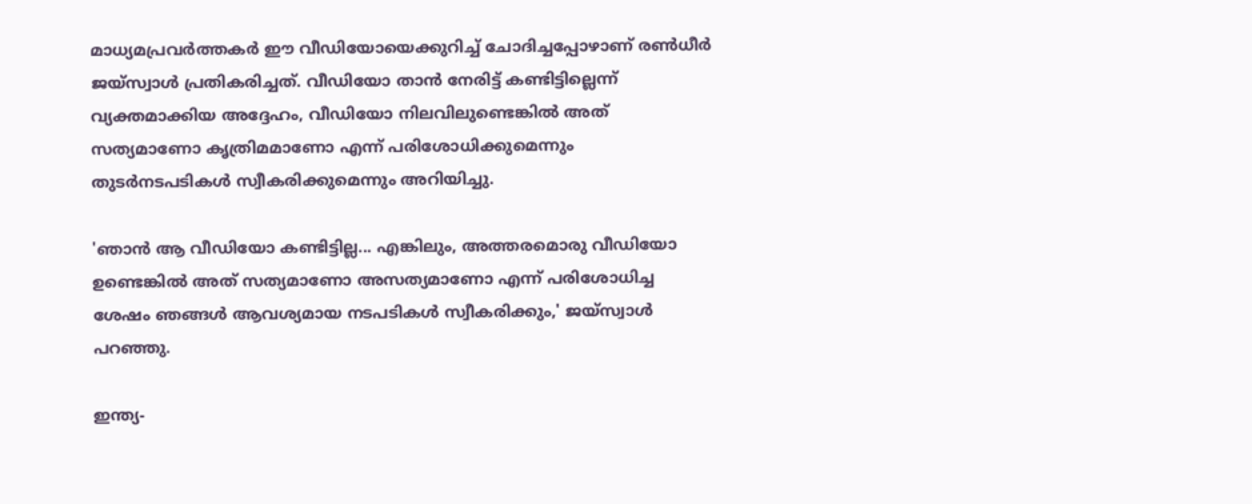മാധ്യമപ്രവര്‍ത്തകര്‍ ഈ വീഡിയോയെക്കുറിച്ച് ചോദിച്ചപ്പോഴാണ് രണ്‍ധീര്‍ ജയ്സ്വാള്‍ പ്രതികരിച്ചത്. വീഡിയോ താന്‍ നേരിട്ട് കണ്ടിട്ടില്ലെന്ന് വ്യക്തമാക്കിയ അദ്ദേഹം, വീഡിയോ നിലവിലുണ്ടെങ്കില്‍ അത് സത്യമാണോ കൃത്രിമമാണോ എന്ന് പരിശോധിക്കുമെന്നും തുടര്‍നടപടികള്‍ സ്വീകരിക്കുമെന്നും അറിയിച്ചു.

'ഞാന്‍ ആ വീഡിയോ കണ്ടിട്ടില്ല... എങ്കിലും, അത്തരമൊരു വീഡിയോ ഉണ്ടെങ്കില്‍ അത് സത്യമാണോ അസത്യമാണോ എന്ന് പരിശോധിച്ച ശേഷം ഞങ്ങള്‍ ആവശ്യമായ നടപടികള്‍ സ്വീകരിക്കും,' ജയ്സ്വാള്‍ പറഞ്ഞു.

ഇന്ത്യ-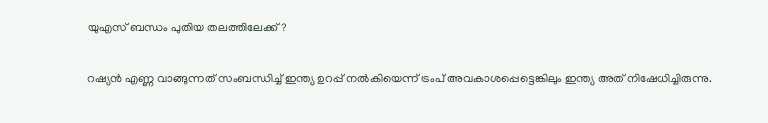യുഎസ് ബന്ധം പുതിയ തലത്തിലേക്ക്?

റഷ്യന്‍ എണ്ണ വാങ്ങുന്നത് സംബന്ധിച്ച് ഇന്ത്യ ഉറപ്പ് നല്‍കിയെന്ന് ട്രംപ് അവകാശപ്പെട്ടെങ്കിലും ഇന്ത്യ അത് നിഷേധിച്ചിരുന്നു.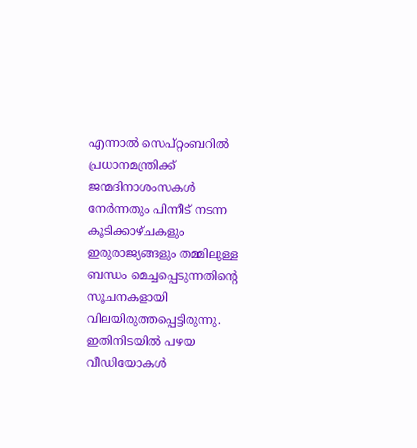എന്നാല്‍ സെപ്റ്റംബറില്‍ പ്രധാനമന്ത്രിക്ക് ജന്മദിനാശംസകള്‍ നേര്‍ന്നതും പിന്നീട് നടന്ന കൂടിക്കാഴ്ചകളും ഇരുരാജ്യങ്ങളും തമ്മിലുള്ള ബന്ധം മെച്ചപ്പെടുന്നതിന്റെ സൂചനകളായി വിലയിരുത്തപ്പെട്ടിരുന്നു. ഇതിനിടയില്‍ പഴയ വീഡിയോകള്‍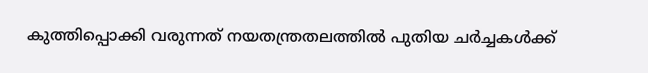കുത്തിപ്പൊക്കി വരുന്നത് നയതന്ത്രതലത്തില്‍ പുതിയ ചര്‍ച്ചകള്‍ക്ക്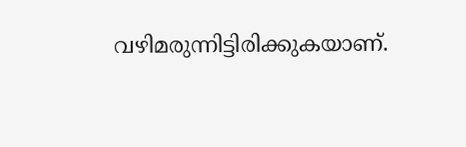വഴിമരുന്നിട്ടിരിക്കുകയാണ്.